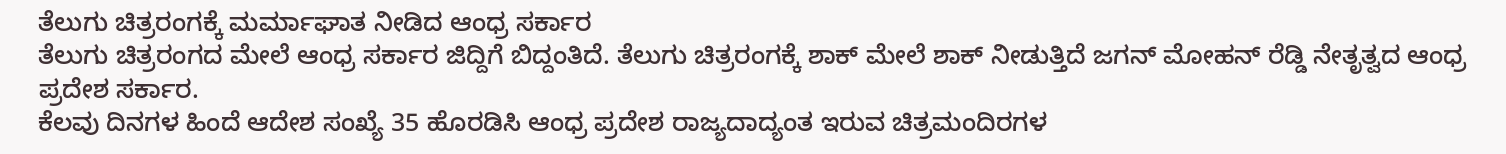ತೆಲುಗು ಚಿತ್ರರಂಗಕ್ಕೆ ಮರ್ಮಾಘಾತ ನೀಡಿದ ಆಂಧ್ರ ಸರ್ಕಾರ
ತೆಲುಗು ಚಿತ್ರರಂಗದ ಮೇಲೆ ಆಂಧ್ರ ಸರ್ಕಾರ ಜಿದ್ದಿಗೆ ಬಿದ್ದಂತಿದೆ. ತೆಲುಗು ಚಿತ್ರರಂಗಕ್ಕೆ ಶಾಕ್ ಮೇಲೆ ಶಾಕ್ ನೀಡುತ್ತಿದೆ ಜಗನ್ ಮೋಹನ್ ರೆಡ್ಡಿ ನೇತೃತ್ವದ ಆಂಧ್ರ ಪ್ರದೇಶ ಸರ್ಕಾರ.
ಕೆಲವು ದಿನಗಳ ಹಿಂದೆ ಆದೇಶ ಸಂಖ್ಯೆ 35 ಹೊರಡಿಸಿ ಆಂಧ್ರ ಪ್ರದೇಶ ರಾಜ್ಯದಾದ್ಯಂತ ಇರುವ ಚಿತ್ರಮಂದಿರಗಳ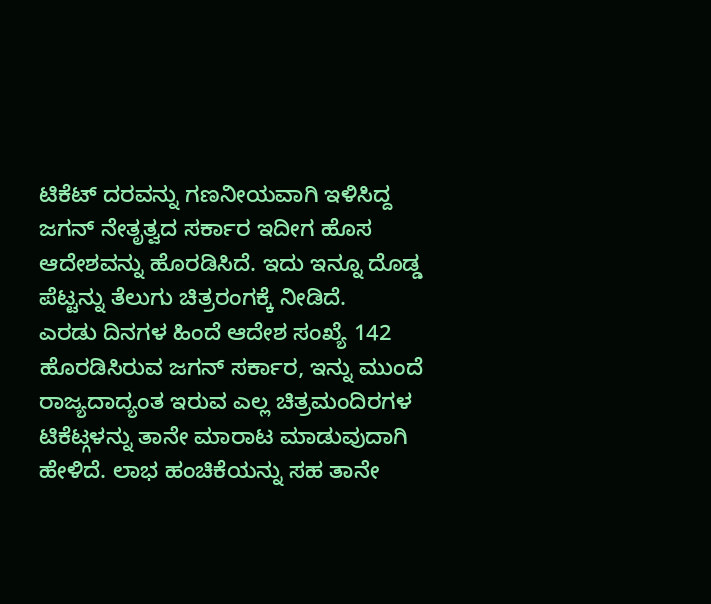ಟಿಕೆಟ್ ದರವನ್ನು ಗಣನೀಯವಾಗಿ ಇಳಿಸಿದ್ದ ಜಗನ್ ನೇತೃತ್ವದ ಸರ್ಕಾರ ಇದೀಗ ಹೊಸ ಆದೇಶವನ್ನು ಹೊರಡಿಸಿದೆ. ಇದು ಇನ್ನೂ ದೊಡ್ಡ ಪೆಟ್ಟನ್ನು ತೆಲುಗು ಚಿತ್ರರಂಗಕ್ಕೆ ನೀಡಿದೆ.
ಎರಡು ದಿನಗಳ ಹಿಂದೆ ಆದೇಶ ಸಂಖ್ಯೆ 142 ಹೊರಡಿಸಿರುವ ಜಗನ್ ಸರ್ಕಾರ, ಇನ್ನು ಮುಂದೆ ರಾಜ್ಯದಾದ್ಯಂತ ಇರುವ ಎಲ್ಲ ಚಿತ್ರಮಂದಿರಗಳ ಟಿಕೆಟ್ಗಳನ್ನು ತಾನೇ ಮಾರಾಟ ಮಾಡುವುದಾಗಿ ಹೇಳಿದೆ. ಲಾಭ ಹಂಚಿಕೆಯನ್ನು ಸಹ ತಾನೇ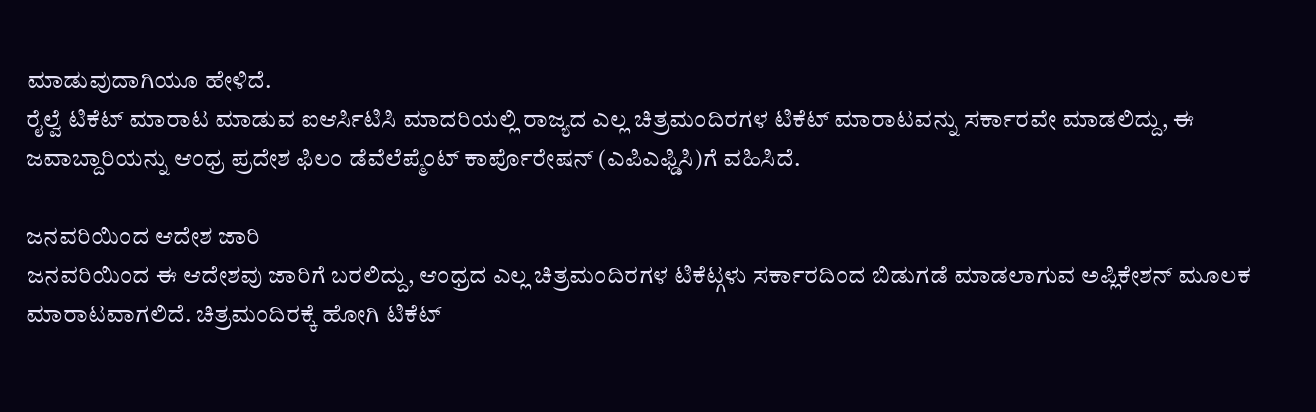ಮಾಡುವುದಾಗಿಯೂ ಹೇಳಿದೆ.
ರೈಲ್ವೆ ಟಿಕೆಟ್ ಮಾರಾಟ ಮಾಡುವ ಐಆರ್ಸಿಟಿಸಿ ಮಾದರಿಯಲ್ಲಿ ರಾಜ್ಯದ ಎಲ್ಲ ಚಿತ್ರಮಂದಿರಗಳ ಟಿಕೆಟ್ ಮಾರಾಟವನ್ನು ಸರ್ಕಾರವೇ ಮಾಡಲಿದ್ದು, ಈ ಜವಾಬ್ದಾರಿಯನ್ನು ಆಂಧ್ರ ಪ್ರದೇಶ ಫಿಲಂ ಡೆವೆಲೆಪ್ಮೆಂಟ್ ಕಾರ್ಪೊರೇಷನ್ (ಎಪಿಎಫ್ಡಿಸಿ)ಗೆ ವಹಿಸಿದೆ.

ಜನವರಿಯಿಂದ ಆದೇಶ ಜಾರಿ
ಜನವರಿಯಿಂದ ಈ ಆದೇಶವು ಜಾರಿಗೆ ಬರಲಿದ್ದು, ಆಂಧ್ರದ ಎಲ್ಲ ಚಿತ್ರಮಂದಿರಗಳ ಟಿಕೆಟ್ಗಳು ಸರ್ಕಾರದಿಂದ ಬಿಡುಗಡೆ ಮಾಡಲಾಗುವ ಅಪ್ಲಿಕೇಶನ್ ಮೂಲಕ ಮಾರಾಟವಾಗಲಿದೆ. ಚಿತ್ರಮಂದಿರಕ್ಕೆ ಹೋಗಿ ಟಿಕೆಟ್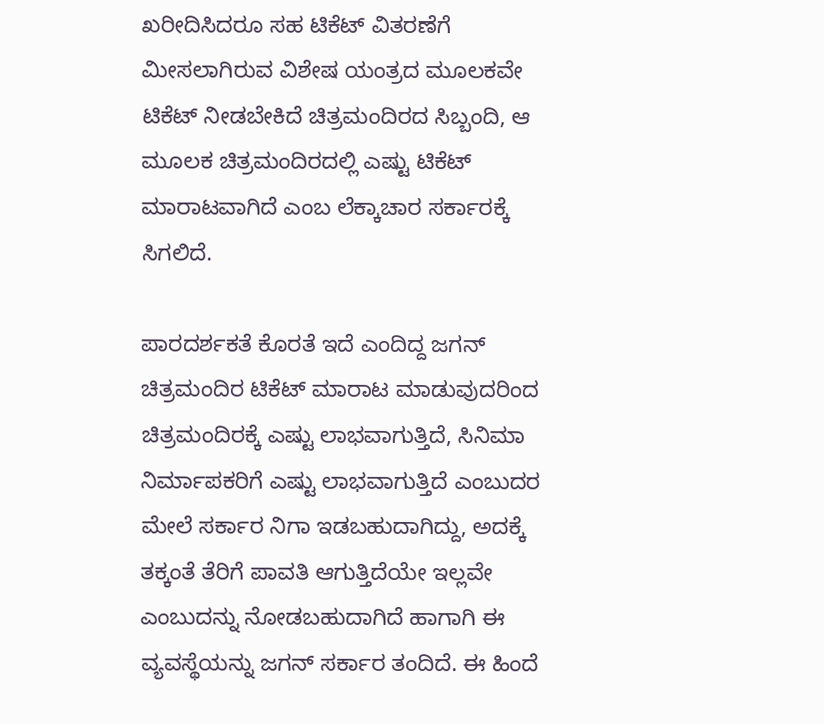ಖರೀದಿಸಿದರೂ ಸಹ ಟಿಕೆಟ್ ವಿತರಣೆಗೆ ಮೀಸಲಾಗಿರುವ ವಿಶೇಷ ಯಂತ್ರದ ಮೂಲಕವೇ ಟಿಕೆಟ್ ನೀಡಬೇಕಿದೆ ಚಿತ್ರಮಂದಿರದ ಸಿಬ್ಬಂದಿ, ಆ ಮೂಲಕ ಚಿತ್ರಮಂದಿರದಲ್ಲಿ ಎಷ್ಟು ಟಿಕೆಟ್ ಮಾರಾಟವಾಗಿದೆ ಎಂಬ ಲೆಕ್ಕಾಚಾರ ಸರ್ಕಾರಕ್ಕೆ ಸಿಗಲಿದೆ.

ಪಾರದರ್ಶಕತೆ ಕೊರತೆ ಇದೆ ಎಂದಿದ್ದ ಜಗನ್
ಚಿತ್ರಮಂದಿರ ಟಿಕೆಟ್ ಮಾರಾಟ ಮಾಡುವುದರಿಂದ ಚಿತ್ರಮಂದಿರಕ್ಕೆ ಎಷ್ಟು ಲಾಭವಾಗುತ್ತಿದೆ, ಸಿನಿಮಾ ನಿರ್ಮಾಪಕರಿಗೆ ಎಷ್ಟು ಲಾಭವಾಗುತ್ತಿದೆ ಎಂಬುದರ ಮೇಲೆ ಸರ್ಕಾರ ನಿಗಾ ಇಡಬಹುದಾಗಿದ್ದು, ಅದಕ್ಕೆ ತಕ್ಕಂತೆ ತೆರಿಗೆ ಪಾವತಿ ಆಗುತ್ತಿದೆಯೇ ಇಲ್ಲವೇ ಎಂಬುದನ್ನು ನೋಡಬಹುದಾಗಿದೆ ಹಾಗಾಗಿ ಈ ವ್ಯವಸ್ಥೆಯನ್ನು ಜಗನ್ ಸರ್ಕಾರ ತಂದಿದೆ. ಈ ಹಿಂದೆ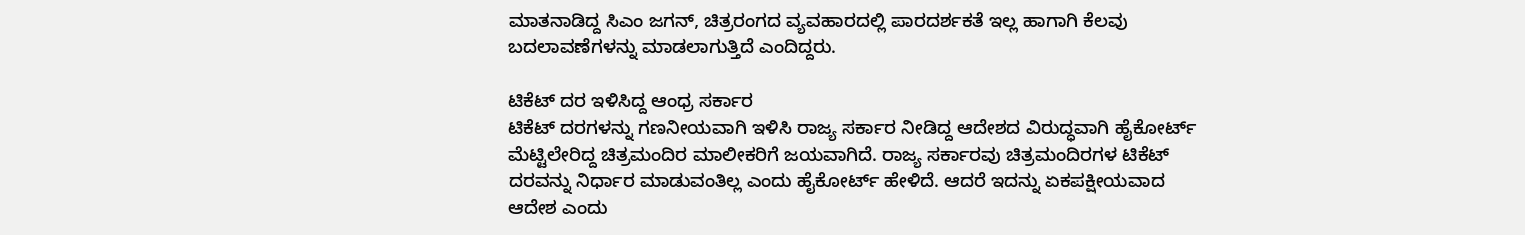ಮಾತನಾಡಿದ್ದ ಸಿಎಂ ಜಗನ್, ಚಿತ್ರರಂಗದ ವ್ಯವಹಾರದಲ್ಲಿ ಪಾರದರ್ಶಕತೆ ಇಲ್ಲ ಹಾಗಾಗಿ ಕೆಲವು ಬದಲಾವಣೆಗಳನ್ನು ಮಾಡಲಾಗುತ್ತಿದೆ ಎಂದಿದ್ದರು.

ಟಿಕೆಟ್ ದರ ಇಳಿಸಿದ್ದ ಆಂಧ್ರ ಸರ್ಕಾರ
ಟಿಕೆಟ್ ದರಗಳನ್ನು ಗಣನೀಯವಾಗಿ ಇಳಿಸಿ ರಾಜ್ಯ ಸರ್ಕಾರ ನೀಡಿದ್ದ ಆದೇಶದ ವಿರುದ್ಧವಾಗಿ ಹೈಕೋರ್ಟ್ ಮೆಟ್ಟಿಲೇರಿದ್ದ ಚಿತ್ರಮಂದಿರ ಮಾಲೀಕರಿಗೆ ಜಯವಾಗಿದೆ. ರಾಜ್ಯ ಸರ್ಕಾರವು ಚಿತ್ರಮಂದಿರಗಳ ಟಿಕೆಟ್ ದರವನ್ನು ನಿರ್ಧಾರ ಮಾಡುವಂತಿಲ್ಲ ಎಂದು ಹೈಕೋರ್ಟ್ ಹೇಳಿದೆ. ಆದರೆ ಇದನ್ನು ಏಕಪಕ್ಷೀಯವಾದ ಆದೇಶ ಎಂದು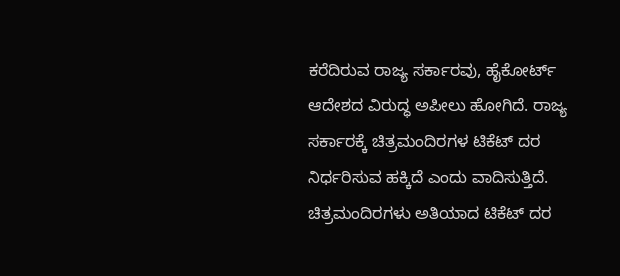ಕರೆದಿರುವ ರಾಜ್ಯ ಸರ್ಕಾರವು, ಹೈಕೋರ್ಟ್ ಆದೇಶದ ವಿರುದ್ಧ ಅಪೀಲು ಹೋಗಿದೆ. ರಾಜ್ಯ ಸರ್ಕಾರಕ್ಕೆ ಚಿತ್ರಮಂದಿರಗಳ ಟಿಕೆಟ್ ದರ ನಿರ್ಧರಿಸುವ ಹಕ್ಕಿದೆ ಎಂದು ವಾದಿಸುತ್ತಿದೆ. ಚಿತ್ರಮಂದಿರಗಳು ಅತಿಯಾದ ಟಿಕೆಟ್ ದರ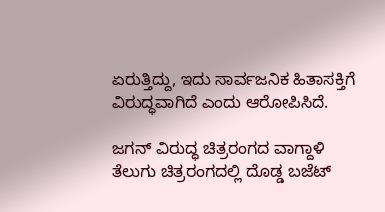ಏರುತ್ತಿದ್ದು, ಇದು ಸಾರ್ವಜನಿಕ ಹಿತಾಸಕ್ತಿಗೆ ವಿರುದ್ಧವಾಗಿದೆ ಎಂದು ಆರೋಪಿಸಿದೆ.

ಜಗನ್ ವಿರುದ್ಧ ಚಿತ್ರರಂಗದ ವಾಗ್ದಾಳಿ
ತೆಲುಗು ಚಿತ್ರರಂಗದಲ್ಲಿ ದೊಡ್ಡ ಬಜೆಟ್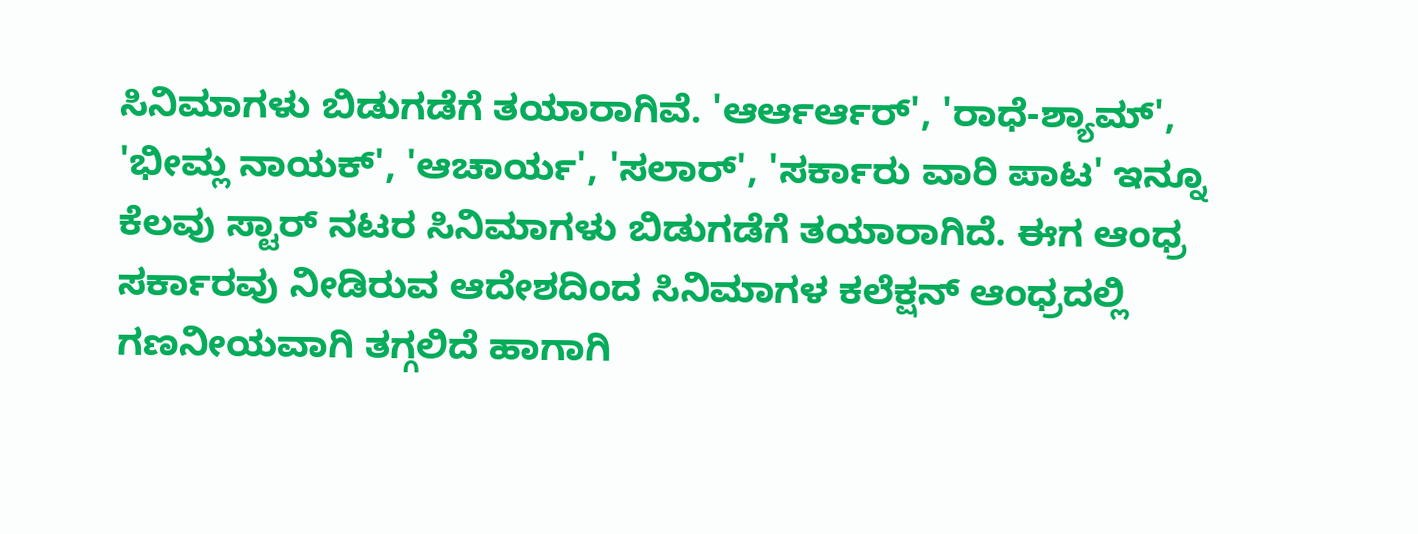ಸಿನಿಮಾಗಳು ಬಿಡುಗಡೆಗೆ ತಯಾರಾಗಿವೆ. 'ಆರ್ಆರ್ಆರ್', 'ರಾಧೆ-ಶ್ಯಾಮ್', 'ಭೀಮ್ಲ ನಾಯಕ್', 'ಆಚಾರ್ಯ', 'ಸಲಾರ್', 'ಸರ್ಕಾರು ವಾರಿ ಪಾಟ' ಇನ್ನೂ ಕೆಲವು ಸ್ಟಾರ್ ನಟರ ಸಿನಿಮಾಗಳು ಬಿಡುಗಡೆಗೆ ತಯಾರಾಗಿದೆ. ಈಗ ಆಂಧ್ರ ಸರ್ಕಾರವು ನೀಡಿರುವ ಆದೇಶದಿಂದ ಸಿನಿಮಾಗಳ ಕಲೆಕ್ಷನ್ ಆಂಧ್ರದಲ್ಲಿ ಗಣನೀಯವಾಗಿ ತಗ್ಗಲಿದೆ ಹಾಗಾಗಿ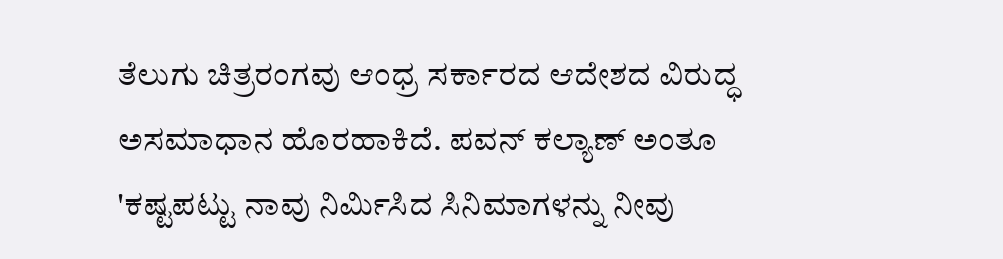ತೆಲುಗು ಚಿತ್ರರಂಗವು ಆಂಧ್ರ ಸರ್ಕಾರದ ಆದೇಶದ ವಿರುದ್ಧ ಅಸಮಾಧಾನ ಹೊರಹಾಕಿದೆ. ಪವನ್ ಕಲ್ಯಾಣ್ ಅಂತೂ 'ಕಷ್ಟಪಟ್ಟು ನಾವು ನಿರ್ಮಿಸಿದ ಸಿನಿಮಾಗಳನ್ನು ನೀವು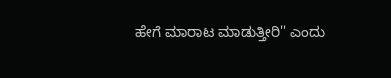ಹೇಗೆ ಮಾರಾಟ ಮಾಡುತ್ತೀರಿ'' ಎಂದು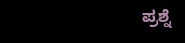ಪ್ರಶ್ನೆ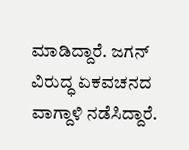ಮಾಡಿದ್ದಾರೆ. ಜಗನ್ ವಿರುದ್ಧ ಏಕವಚನದ ವಾಗ್ದಾಳಿ ನಡೆಸಿದ್ದಾರೆ.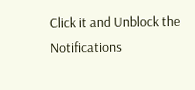Click it and Unblock the Notifications